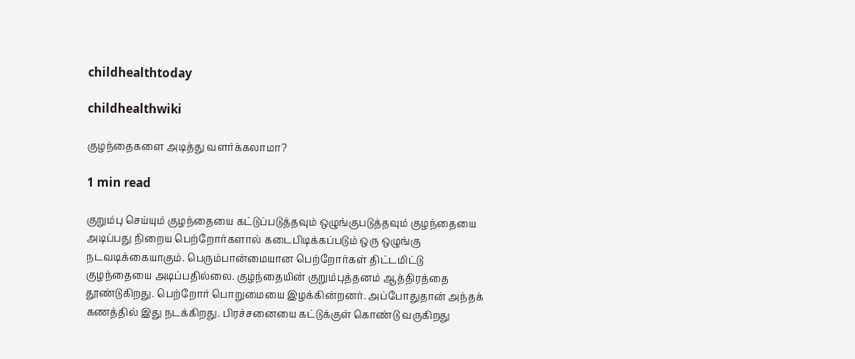childhealthtoday

childhealthwiki

குழந்தைகளை அடித்து வளர்க்கலாமா?

1 min read

குறும்பு செய்யும் குழந்தையை கட்டுப்படுத்தவும் ஒழுங்குபடுத்தவும் குழந்தையை அடிப்பது நிறைய பெற்றோர்களால் கடைபிடிக்கப்படும் ஒரு ஒழுங்கு நடவடிக்கையாகும். பெரும்பான்மையான பெற்றோர்கள் திட்டமிட்டு குழந்தையை அடிப்பதில்லை. குழந்தையின் குறும்புத்தனம் ஆத்திரத்தை தூண்டுகிறது. பெற்றோர் பொறுமையை இழக்கின்றனர். அப்போதுதான் அந்தக் கணத்தில் இது நடக்கிறது. பிரச்சனையை கட்டுக்குள் கொண்டு வருகிறது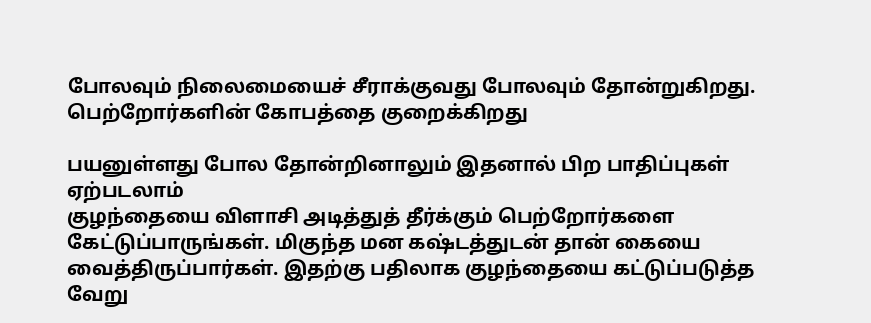போலவும் நிலைமையைச் சீராக்குவது போலவும் தோன்றுகிறது. பெற்றோர்களின் கோபத்தை குறைக்கிறது

பயனுள்ளது போல தோன்றினாலும் இதனால் பிற பாதிப்புகள் ஏற்படலாம்
குழந்தையை விளாசி அடித்துத் தீர்க்கும் பெற்றோர்களை கேட்டுப்பாருங்கள். மிகுந்த மன கஷ்டத்துடன் தான் கையை வைத்திருப்பார்கள். இதற்கு பதிலாக குழந்தையை கட்டுப்படுத்த வேறு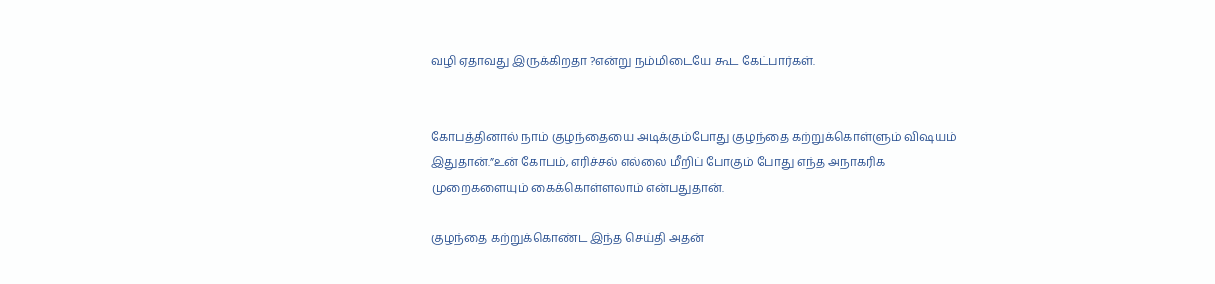வழி ஏதாவது இருக்கிறதா ?என்று நம்மிடையே கூட கேட்பார்கள்.


கோபத்தினால் நாம் குழந்தையை அடிக்கும்போது குழந்தை கற்றுக்கொள்ளும் விஷயம் இதுதான்.”உன் கோபம், எரிச்சல் எல்லை மீறிப் போகும் போது எந்த அநாகரிக முறைகளையும் கைக்கொள்ளலாம் என்பதுதான்.

குழந்தை கற்றுக்கொண்ட இந்த செய்தி அதன்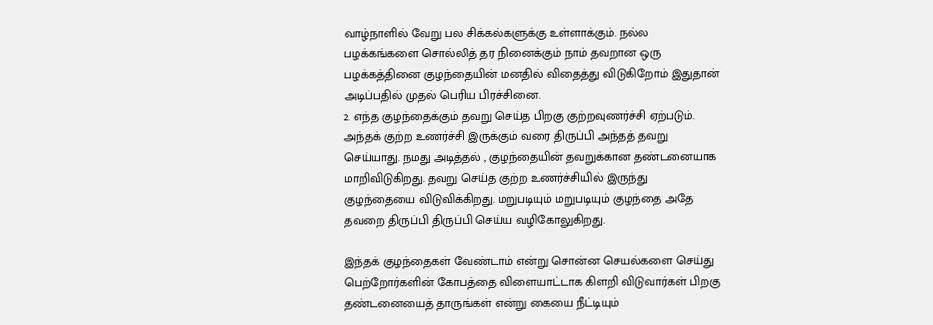வாழ்நாளில் வேறு பல சிக்கல்களுக்கு உள்ளாக்கும். நல்ல பழக்கங்களை சொல்லித் தர நினைக்கும் நாம் தவறான ஒரு பழக்கத்தினை குழந்தையின் மனதில் விதைத்து விடுகிறோம் இதுதான் அடிப்பதில் முதல் பெரிய பிரச்சினை.
2. எந்த குழந்தைக்கும் தவறு செய்த பிறகு குற்றவுணர்ச்சி ஏற்படும். அந்தக் குற்ற உணர்ச்சி இருக்கும் வரை திருப்பி அந்தத் தவறு செய்யாது. நமது அடித்தல் , குழந்தையின் தவறுக்கான தண்டனையாக மாறிவிடுகிறது. தவறு செய்த குற்ற உணர்ச்சியில் இருந்து குழந்தையை விடுவிக்கிறது. மறுபடியும் மறுபடியும் குழந்தை அதே தவறை திருப்பி திருப்பி செய்ய வழிகோலுகிறது.

இந்தக் குழந்தைகள் வேண்டாம் என்று சொன்ன செயல்களை செய்து பெற்றோர்களின் கோபத்தை விளையாட்டாக கிளறி விடுவார்கள் பிறகு தண்டனையைத் தாருங்கள் என்று கையை நீட்டியும்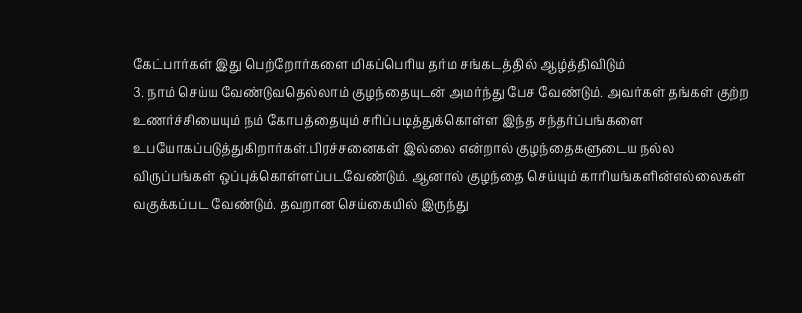கேட்பார்கள் இது பெற்றோர்களை மிகப்பெரிய தர்ம சங்கடத்தில் ஆழ்த்திவிடும்
3. நாம் செய்ய வேண்டுவதெல்லாம் குழந்தையுடன் அமர்ந்து பேச வேண்டும். அவர்கள் தங்கள் குற்ற உணர்ச்சியையும் நம் கோபத்தையும் சரிப்படித்துக்கொள்ள இந்த சந்தர்ப்பங்களை உபயோகப்படுத்துகிறார்கள்.பிரச்சனைகள் இல்லை என்றால் குழந்தைகளுடைய நல்ல விருப்பங்கள் ஒப்புக்கொள்ளப்படவேண்டும். ஆனால் குழந்தை செய்யும் காரியங்களின்எல்லைகள் வகுக்கப்பட வேண்டும். தவறான செய்கையில் இருந்து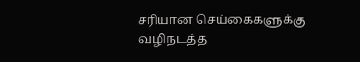சரியான செய்கைகளுக்கு வழிநடத்த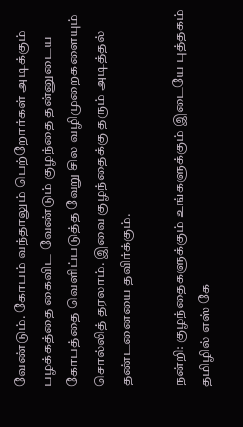வேண்டும். கோபம் வந்தாலும் பெற்றோர்கள் அடிக்கும் பழக்கத்தை கைவிட வேண்டும் குழந்தை தன்னுடைய கோபத்தை வெளிப்படுத்த வேறு சில வழிமுறைகளையும் சொல்லித் தரலாம். இவை குழந்தைக்கு தரும் அடித்தல் தண்டனையை தவிர்க்கும்‌.

நன்றி: குழந்தைகளுக்கும் உங்களுக்கும் இடையே புத்தகம்
தமிழில் எஸ் கே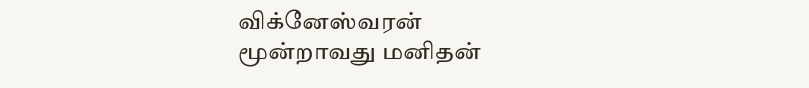விக்னேஸ்வரன்
மூன்றாவது மனிதன்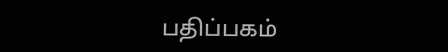பதிப்பகம்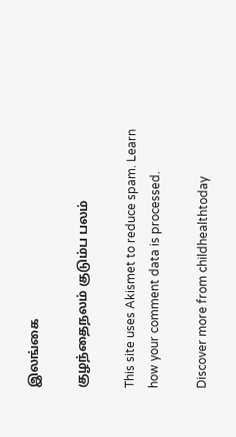இலங்கை

குழந்தைநலம் குடும்ப பலம்

This site uses Akismet to reduce spam. Learn how your comment data is processed.

Discover more from childhealthtoday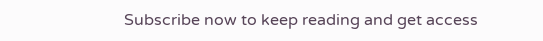Subscribe now to keep reading and get access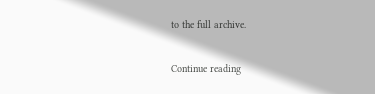to the full archive.

Continue reading